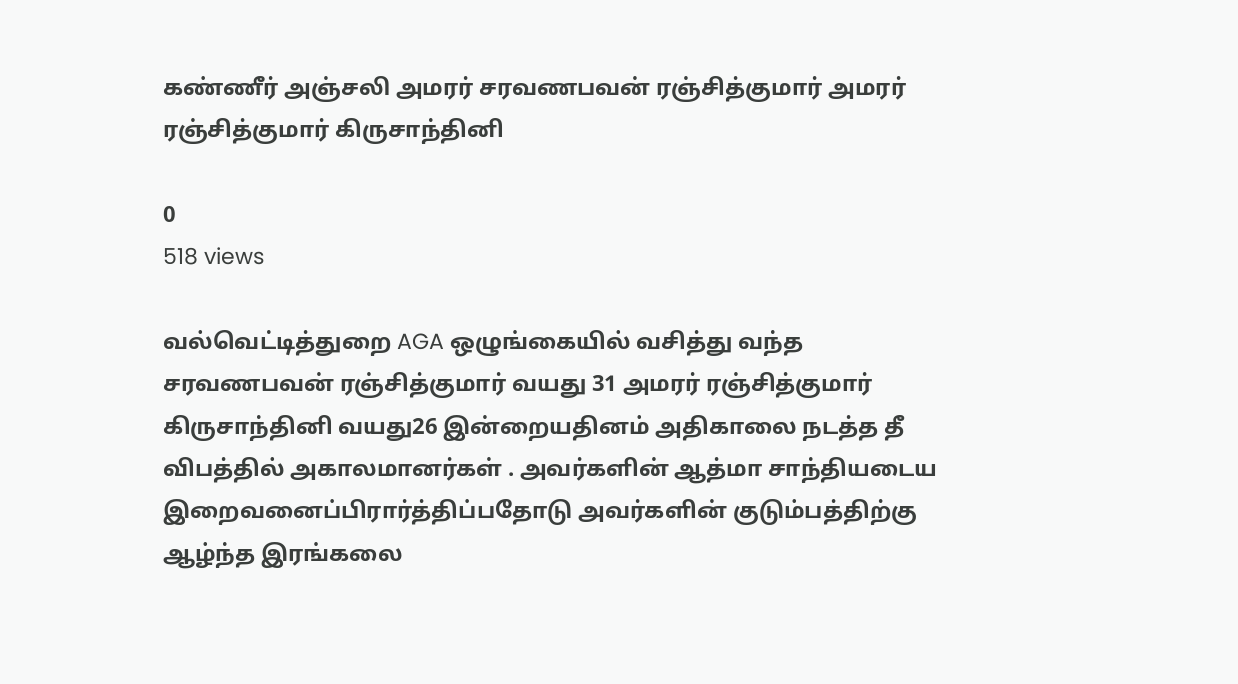கண்ணீர் அஞ்சலி அமரர் சரவணபவன் ரஞ்சித்குமார் அமரர் ரஞ்சித்குமார் கிருசாந்தினி

0
518 views

வல்வெட்டித்துறை AGA ஒழுங்கையில் வசித்து வந்த சரவணபவன் ரஞ்சித்குமார் வயது 31 அமரர் ரஞ்சித்குமார் கிருசாந்தினி வயது26 இன்றையதினம் அதிகாலை நடத்த தீ விபத்தில் அகாலமானர்கள் . அவர்களின் ஆத்மா சாந்தியடைய இறைவனைப்பிரார்த்திப்பதோடு அவர்களின் குடும்பத்திற்கு ஆழ்ந்த இரங்கலை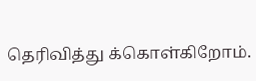தெரிவித்து க்கொள்கிறோம்.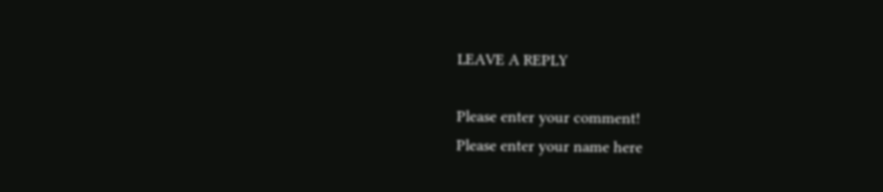LEAVE A REPLY

Please enter your comment!
Please enter your name here